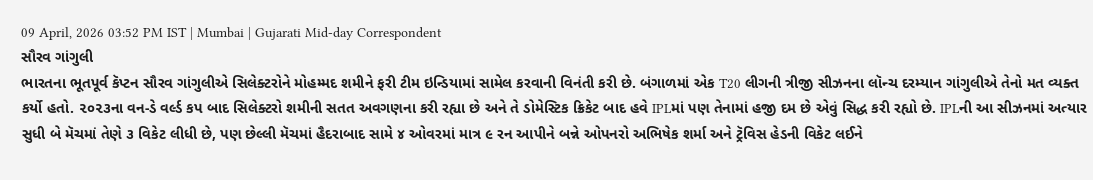09 April, 2026 03:52 PM IST | Mumbai | Gujarati Mid-day Correspondent
સૌરવ ગાંગુલી
ભારતના ભૂતપૂર્વ કૅપ્ટન સૌરવ ગાંગુલીએ સિલેક્ટરોને મોહમ્મદ શમીને ફરી ટીમ ઇન્ડિયામાં સામેલ કરવાની વિનંતી કરી છે. બંગાળમાં એક T20 લીગની ત્રીજી સીઝનના લૉન્ચ દરમ્યાન ગાંગુલીએ તેનો મત વ્યક્ત કર્યો હતો. ૨૦૨૩ના વન-ડે વર્લ્ડ કપ બાદ સિલેક્ટરો શમીની સતત અવગણના કરી રહ્યા છે અને તે ડોમેસ્ટિક ક્રિકેટ બાદ હવે IPLમાં પણ તેનામાં હજી દમ છે એવું સિદ્ધ કરી રહ્યો છે. IPLની આ સીઝનમાં અત્યાર સુધી બે મૅચમાં તેણે ૩ વિકેટ લીધી છે, પણ છેલ્લી મૅચમાં હૈદરાબાદ સામે ૪ ઓવરમાં માત્ર ૯ રન આપીને બન્ને ઓપનરો અભિષેક શર્મા અને ટ્રૅવિસ હેડની વિકેટ લઈને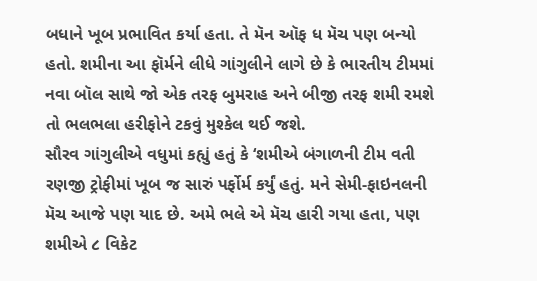બધાને ખૂબ પ્રભાવિત કર્યા હતા. તે મૅન ઑફ ધ મૅચ પણ બન્યો હતો. શમીના આ ફૉર્મને લીધે ગાંગુલીને લાગે છે કે ભારતીય ટીમમાં નવા બૉલ સાથે જો એક તરફ બુમરાહ અને બીજી તરફ શમી રમશે તો ભલભલા હરીફોને ટકવું મુશ્કેલ થઈ જશે.
સૌરવ ગાંગુલીએ વધુમાં કહ્યું હતું કે ‘શમીએ બંગાળની ટીમ વતી રણજી ટ્રોફીમાં ખૂબ જ સારું પર્ફોર્મ કર્યું હતું. મને સેમી-ફાઇનલની મૅચ આજે પણ યાદ છે. અમે ભલે એ મૅચ હારી ગયા હતા, પણ શમીએ ૮ વિકેટ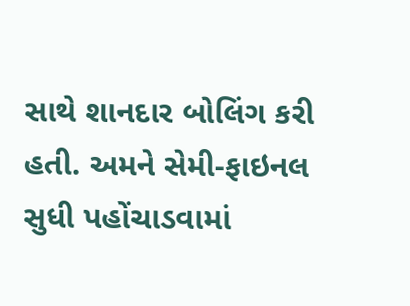સાથે શાનદાર બોલિંગ કરી હતી. અમને સેમી-ફાઇનલ સુધી પહોંચાડવામાં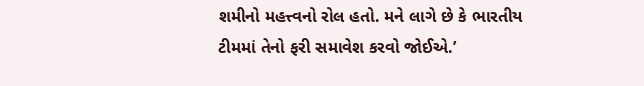શમીનો મહત્ત્વનો રોલ હતો. મને લાગે છે કે ભારતીય ટીમમાં તેનો ફરી સમાવેશ કરવો જોઈએ.’